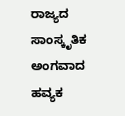ರಾಜ್ಯದ ಸಾಂಸ್ಕೃತಿಕ ಅಂಗವಾದ ಹವ್ಯಕ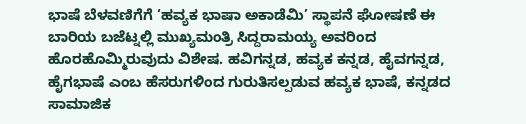ಭಾಷೆ ಬೆಳವಣಿಗೆಗೆ ‘ಹವ್ಯಕ ಭಾಷಾ ಅಕಾಡೆಮಿ’ ಸ್ಥಾಪನೆ ಘೋಷಣೆ ಈ ಬಾರಿಯ ಬಜೆಟ್ನಲ್ಲಿ ಮುಖ್ಯಮಂತ್ರಿ ಸಿದ್ದರಾಮಯ್ಯ ಅವರಿಂದ ಹೊರಹೊಮ್ಮಿರುವುದು ವಿಶೇಷ. ಹವಿಗನ್ನಡ, ಹವ್ಯಕ ಕನ್ನಡ, ಹೈವಗನ್ನಡ, ಹೈಗಭಾಷೆ ಎಂಬ ಹೆಸರುಗಳಿಂದ ಗುರುತಿಸಲ್ಪಡುವ ಹವ್ಯಕ ಭಾಷೆ, ಕನ್ನಡದ ಸಾಮಾಜಿಕ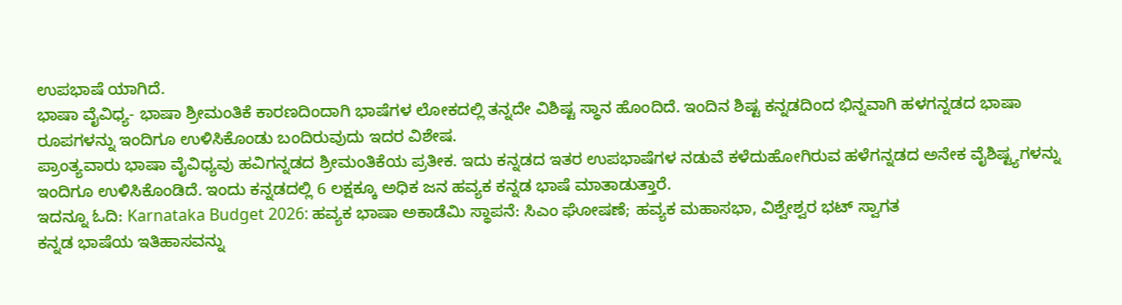ಉಪಭಾಷೆ ಯಾಗಿದೆ.
ಭಾಷಾ ವೈವಿಧ್ಯ- ಭಾಷಾ ಶ್ರೀಮಂತಿಕೆ ಕಾರಣದಿಂದಾಗಿ ಭಾಷೆಗಳ ಲೋಕದಲ್ಲಿ ತನ್ನದೇ ವಿಶಿಷ್ಟ ಸ್ಥಾನ ಹೊಂದಿದೆ. ಇಂದಿನ ಶಿಷ್ಟ ಕನ್ನಡದಿಂದ ಭಿನ್ನವಾಗಿ ಹಳಗನ್ನಡದ ಭಾಷಾ ರೂಪಗಳನ್ನು ಇಂದಿಗೂ ಉಳಿಸಿಕೊಂಡು ಬಂದಿರುವುದು ಇದರ ವಿಶೇಷ.
ಪ್ರಾಂತ್ಯವಾರು ಭಾಷಾ ವೈವಿಧ್ಯವು ಹವಿಗನ್ನಡದ ಶ್ರೀಮಂತಿಕೆಯ ಪ್ರತೀಕ. ಇದು ಕನ್ನಡದ ಇತರ ಉಪಭಾಷೆಗಳ ನಡುವೆ ಕಳೆದುಹೋಗಿರುವ ಹಳೆಗನ್ನಡದ ಅನೇಕ ವೈಶಿಷ್ಟ್ಯಗಳನ್ನು ಇಂದಿಗೂ ಉಳಿಸಿಕೊಂಡಿದೆ. ಇಂದು ಕನ್ನಡದಲ್ಲಿ 6 ಲಕ್ಷಕ್ಕೂ ಅಧಿಕ ಜನ ಹವ್ಯಕ ಕನ್ನಡ ಭಾಷೆ ಮಾತಾಡುತ್ತಾರೆ.
ಇದನ್ನೂ ಓದಿ: Karnataka Budget 2026: ಹವ್ಯಕ ಭಾಷಾ ಅಕಾಡೆಮಿ ಸ್ಥಾಪನೆ: ಸಿಎಂ ಘೋಷಣೆ; ಹವ್ಯಕ ಮಹಾಸಭಾ, ವಿಶ್ವೇಶ್ವರ ಭಟ್ ಸ್ವಾಗತ
ಕನ್ನಡ ಭಾಷೆಯ ಇತಿಹಾಸವನ್ನು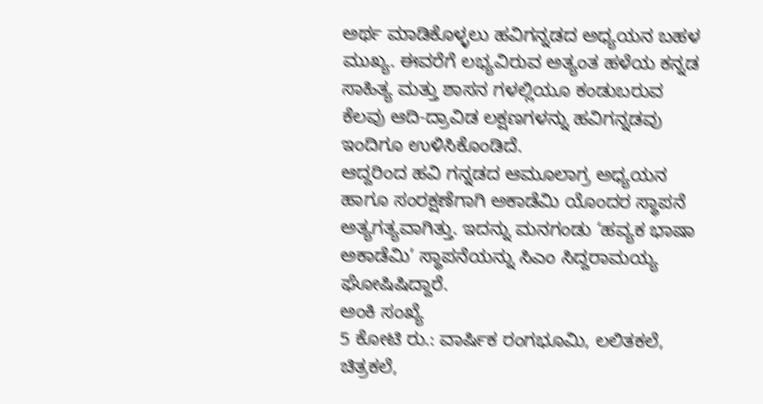ಅರ್ಥ ಮಾಡಿಕೊಳ್ಳಲು ಹವಿಗನ್ನಡದ ಅಧ್ಯಯನ ಬಹಳ ಮುಖ್ಯ. ಈವರೆಗೆ ಲಭ್ಯವಿರುವ ಅತ್ಯಂತ ಹಳೆಯ ಕನ್ನಡ ಸಾಹಿತ್ಯ ಮತ್ತು ಶಾಸನ ಗಳಲ್ಲಿಯೂ ಕಂಡುಬರುವ ಕೆಲವು ಆದಿ-ದ್ರಾವಿಡ ಲಕ್ಷಣಗಳನ್ನು ಹವಿಗನ್ನಡವು ಇಂದಿಗೂ ಉಳಿಸಿಕೊಂಡಿದೆ.
ಆದ್ದರಿಂದ ಹವಿ ಗನ್ನಡದ ಆಮೂಲಾಗ್ರ ಅಧ್ಯಯನ ಹಾಗೂ ಸಂರಕ್ಷಣೆಗಾಗಿ ಅಕಾಡೆಮಿ ಯೊಂದರ ಸ್ಥಾಪನೆ ಅತ್ಯಗತ್ಯವಾಗಿತ್ತು. ಇದನ್ನು ಮನಗಂಡು ‘ಹವ್ಯಕ ಭಾಷಾ ಅಕಾಡೆಮಿ’ ಸ್ಥಾಪನೆಯನ್ನು ಸಿಎಂ ಸಿದ್ದರಾಮಯ್ಯ ಘೋಷಿಷಿದ್ದಾರೆ.
ಅಂಕಿ ಸಂಖ್ಯೆ
5 ಕೋಟಿ ರು.: ವಾರ್ಷಿಕ ರಂಗಭೂಮಿ, ಲಲಿತಕಲೆ, ಚಿತ್ರಕಲೆ,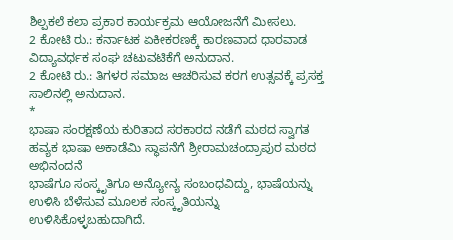ಶಿಲ್ಪಕಲೆ ಕಲಾ ಪ್ರಕಾರ ಕಾರ್ಯಕ್ರಮ ಆಯೋಜನೆಗೆ ಮೀಸಲು.
2 ಕೋಟಿ ರು.: ಕರ್ನಾಟಕ ಏಕೀಕರಣಕ್ಕೆ ಕಾರಣವಾದ ಧಾರವಾಡ ವಿದ್ಯಾವರ್ಧಕ ಸಂಘ ಚಟುವಟಿಕೆಗೆ ಅನುದಾನ.
2 ಕೋಟಿ ರು.: ತಿಗಳರ ಸಮಾಜ ಆಚರಿಸುವ ಕರಗ ಉತ್ಸವಕ್ಕೆ ಪ್ರಸಕ್ತ ಸಾಲಿನಲ್ಲಿ ಅನುದಾನ.
*
ಭಾಷಾ ಸಂರಕ್ಷಣೆಯ ಕುರಿತಾದ ಸರಕಾರದ ನಡೆಗೆ ಮಠದ ಸ್ವಾಗತ
ಹವ್ಯಕ ಭಾಷಾ ಅಕಾಡೆಮಿ ಸ್ಥಾಪನೆಗೆ ಶ್ರೀರಾಮಚಂದ್ರಾಪುರ ಮಠದ ಅಭಿನಂದನೆ
ಭಾಷೆಗೂ ಸಂಸ್ಕೃತಿಗೂ ಅನ್ಯೋನ್ಯ ಸಂಬಂಧವಿದ್ದು, ಭಾಷೆಯನ್ನು ಉಳಿಸಿ ಬೆಳೆಸುವ ಮೂಲಕ ಸಂಸ್ಕೃತಿಯನ್ನು ಉಳಿಸಿಕೊಳ್ಳಬಹುದಾಗಿದೆ.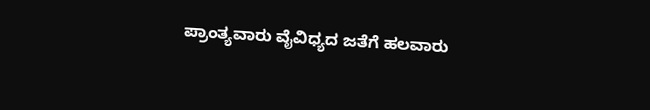ಪ್ರಾಂತ್ಯವಾರು ವೈವಿಧ್ಯದ ಜತೆಗೆ ಹಲವಾರು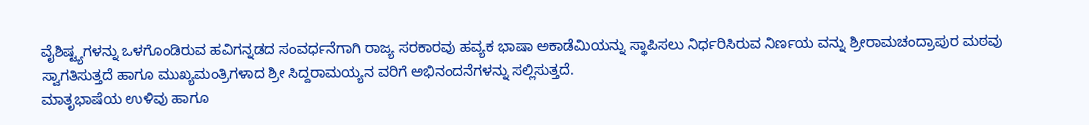ವೈಶಿಷ್ಟ್ಯಗಳನ್ನು ಒಳಗೊಂಡಿರುವ ಹವಿಗನ್ನಡದ ಸಂವರ್ಧನೆಗಾಗಿ ರಾಜ್ಯ ಸರಕಾರವು ಹವ್ಯಕ ಭಾಷಾ ಅಕಾಡೆಮಿಯನ್ನು ಸ್ಥಾಪಿಸಲು ನಿರ್ಧರಿಸಿರುವ ನಿರ್ಣಯ ವನ್ನು ಶ್ರೀರಾಮಚಂದ್ರಾಪುರ ಮಠವು ಸ್ವಾಗತಿಸುತ್ತದೆ ಹಾಗೂ ಮುಖ್ಯಮಂತ್ರಿಗಳಾದ ಶ್ರೀ ಸಿದ್ದರಾಮಯ್ಯನ ವರಿಗೆ ಅಭಿನಂದನೆಗಳನ್ನು ಸಲ್ಲಿಸುತ್ತದೆ.
ಮಾತೃಭಾಷೆಯ ಉಳಿವು ಹಾಗೂ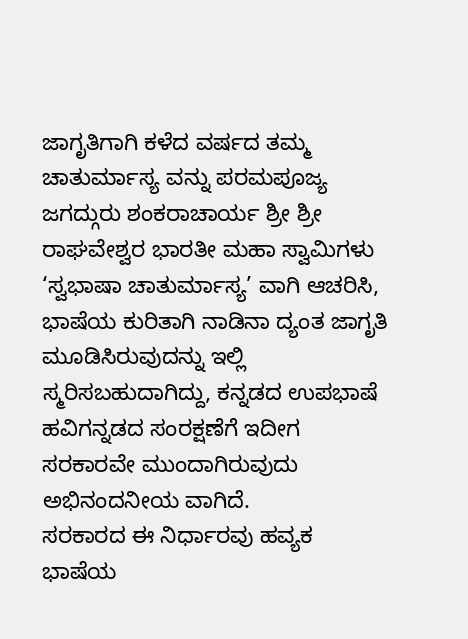ಜಾಗೃತಿಗಾಗಿ ಕಳೆದ ವರ್ಷದ ತಮ್ಮ ಚಾತುರ್ಮಾಸ್ಯ ವನ್ನು ಪರಮಪೂಜ್ಯ ಜಗದ್ಗುರು ಶಂಕರಾಚಾರ್ಯ ಶ್ರೀ ಶ್ರೀ ರಾಘವೇಶ್ವರ ಭಾರತೀ ಮಹಾ ಸ್ವಾಮಿಗಳು ‘ಸ್ವಭಾಷಾ ಚಾತುರ್ಮಾಸ್ಯ’ ವಾಗಿ ಆಚರಿಸಿ, ಭಾಷೆಯ ಕುರಿತಾಗಿ ನಾಡಿನಾ ದ್ಯಂತ ಜಾಗೃತಿ ಮೂಡಿಸಿರುವುದನ್ನು ಇಲ್ಲಿ ಸ್ಮರಿಸಬಹುದಾಗಿದ್ದು, ಕನ್ನಡದ ಉಪಭಾಷೆ ಹವಿಗನ್ನಡದ ಸಂರಕ್ಷಣೆಗೆ ಇದೀಗ ಸರಕಾರವೇ ಮುಂದಾಗಿರುವುದು ಅಭಿನಂದನೀಯ ವಾಗಿದೆ.
ಸರಕಾರದ ಈ ನಿರ್ಧಾರವು ಹವ್ಯಕ ಭಾಷೆಯ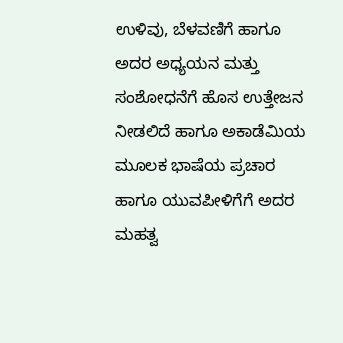ಉಳಿವು, ಬೆಳವಣಿಗೆ ಹಾಗೂ ಅದರ ಅಧ್ಯಯನ ಮತ್ತು ಸಂಶೋಧನೆಗೆ ಹೊಸ ಉತ್ತೇಜನ ನೀಡಲಿದೆ ಹಾಗೂ ಅಕಾಡೆಮಿಯ ಮೂಲಕ ಭಾಷೆಯ ಪ್ರಚಾರ ಹಾಗೂ ಯುವಪೀಳಿಗೆಗೆ ಅದರ ಮಹತ್ವ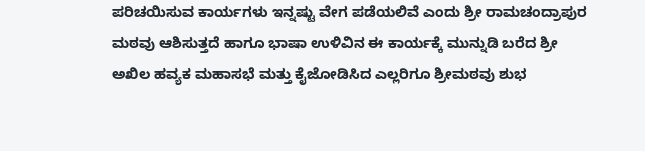ಪರಿಚಯಿಸುವ ಕಾರ್ಯಗಳು ಇನ್ನಷ್ಟು ವೇಗ ಪಡೆಯಲಿವೆ ಎಂದು ಶ್ರೀ ರಾಮಚಂದ್ರಾಪುರ ಮಠವು ಆಶಿಸುತ್ತದೆ ಹಾಗೂ ಭಾಷಾ ಉಳಿವಿನ ಈ ಕಾರ್ಯಕ್ಕೆ ಮುನ್ನುಡಿ ಬರೆದ ಶ್ರೀ ಅಖಿಲ ಹವ್ಯಕ ಮಹಾಸಭೆ ಮತ್ತು ಕೈಜೋಡಿಸಿದ ಎಲ್ಲರಿಗೂ ಶ್ರೀಮಠವು ಶುಭ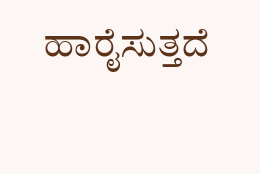ಹಾರೈಸುತ್ತದೆ